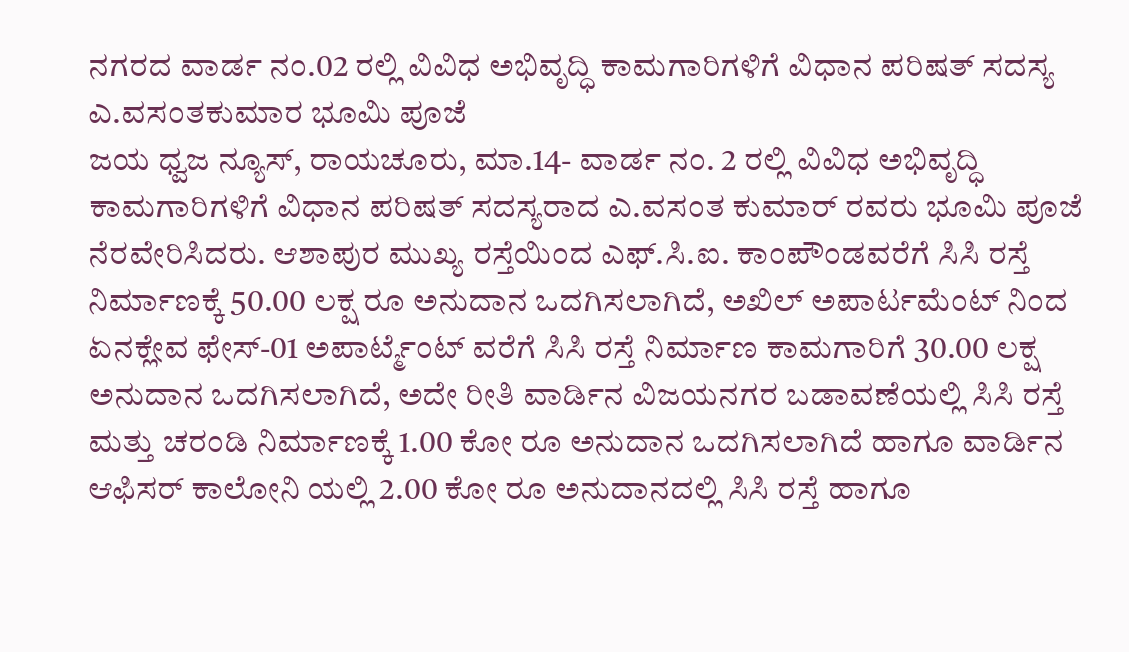ನಗರದ ವಾರ್ಡ ನಂ.02 ರಲ್ಲಿ ವಿವಿಧ ಅಭಿವೃದ್ಧಿ ಕಾಮಗಾರಿಗಳಿಗೆ ವಿಧಾನ ಪರಿಷತ್ ಸದಸ್ಯ ಎ.ವಸಂತಕುಮಾರ ಭೂಮಿ ಪೂಜೆ
ಜಯ ಧ್ವಜ ನ್ಯೂಸ್, ರಾಯಚೂರು, ಮಾ.14- ವಾರ್ಡ ನಂ. 2 ರಲ್ಲಿ ವಿವಿಧ ಅಭಿವೃದ್ಧಿ ಕಾಮಗಾರಿಗಳಿಗೆ ವಿಧಾನ ಪರಿಷತ್ ಸದಸ್ಯರಾದ ಎ.ವಸಂತ ಕುಮಾರ್ ರವರು ಭೂಮಿ ಪೂಜೆ ನೆರವೇರಿಸಿದರು. ಆಶಾಪುರ ಮುಖ್ಯ ರಸ್ತೆಯಿಂದ ಎಫ್.ಸಿ.ಐ. ಕಾಂಪೌಂಡವರೆಗೆ ಸಿಸಿ ರಸ್ತೆ ನಿರ್ಮಾಣಕ್ಕೆ 50.00 ಲಕ್ಷ ರೂ ಅನುದಾನ ಒದಗಿಸಲಾಗಿದೆ, ಅಖಿಲ್ ಅಪಾರ್ಟಮೆಂಟ್ ನಿಂದ ಏನಕ್ಲೇವ ಫೇಸ್-01 ಅಪಾರ್ಟ್ಮೆಂಟ್ ವರೆಗೆ ಸಿಸಿ ರಸ್ತೆ ನಿರ್ಮಾಣ ಕಾಮಗಾರಿಗೆ 30.00 ಲಕ್ಷ ಅನುದಾನ ಒದಗಿಸಲಾಗಿದೆ, ಅದೇ ರೀತಿ ವಾರ್ಡಿನ ವಿಜಯನಗರ ಬಡಾವಣೆಯಲ್ಲಿ ಸಿಸಿ ರಸ್ತೆ ಮತ್ತು ಚರಂಡಿ ನಿರ್ಮಾಣಕ್ಕೆ 1.00 ಕೋ ರೂ ಅನುದಾನ ಒದಗಿಸಲಾಗಿದೆ ಹಾಗೂ ವಾರ್ಡಿನ ಆಫಿಸರ್ ಕಾಲೋನಿ ಯಲ್ಲಿ 2.00 ಕೋ ರೂ ಅನುದಾನದಲ್ಲಿ ಸಿಸಿ ರಸ್ತೆ ಹಾಗೂ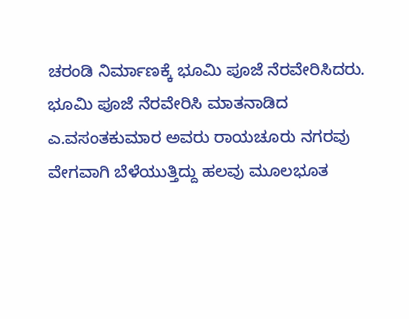ಚರಂಡಿ ನಿರ್ಮಾಣಕ್ಕೆ ಭೂಮಿ ಪೂಜೆ ನೆರವೇರಿಸಿದರು.
ಭೂಮಿ ಪೂಜೆ ನೆರವೇರಿಸಿ ಮಾತನಾಡಿದ ಎ.ವಸಂತಕುಮಾರ ಅವರು ರಾಯಚೂರು ನಗರವು ವೇಗವಾಗಿ ಬೆಳೆಯುತ್ತಿದ್ದು ಹಲವು ಮೂಲಭೂತ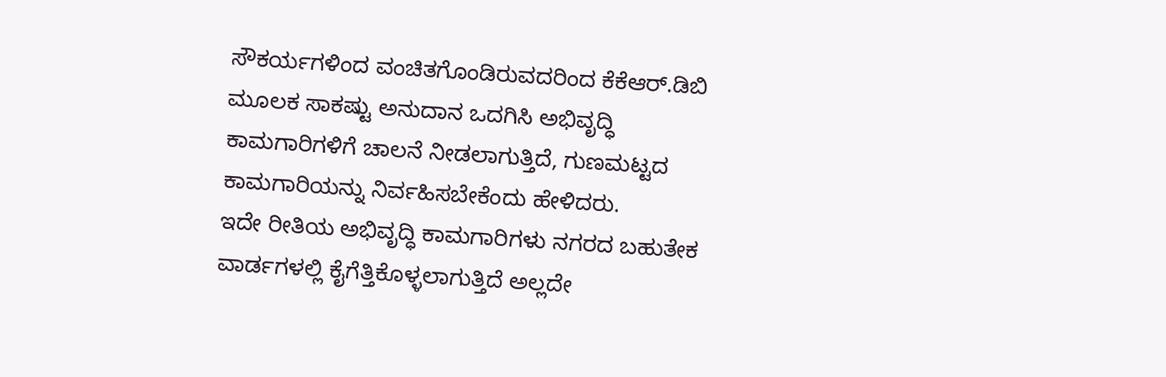ಸೌಕರ್ಯಗಳಿಂದ ವಂಚಿತಗೊಂಡಿರುವದರಿಂದ ಕೆಕೆಆರ್.ಡಿಬಿ ಮೂಲಕ ಸಾಕಷ್ಟು ಅನುದಾನ ಒದಗಿಸಿ ಅಭಿವೃದ್ಧಿ ಕಾಮಗಾರಿಗಳಿಗೆ ಚಾಲನೆ ನೀಡಲಾಗುತ್ತಿದೆ, ಗುಣಮಟ್ಟದ ಕಾಮಗಾರಿಯನ್ನು ನಿರ್ವಹಿಸಬೇಕೆಂದು ಹೇಳಿದರು.
ಇದೇ ರೀತಿಯ ಅಭಿವೃದ್ಧಿ ಕಾಮಗಾರಿಗಳು ನಗರದ ಬಹುತೇಕ ವಾರ್ಡಗಳಲ್ಲಿ ಕೈಗೆತ್ತಿಕೊಳ್ಳಲಾಗುತ್ತಿದೆ ಅಲ್ಲದೇ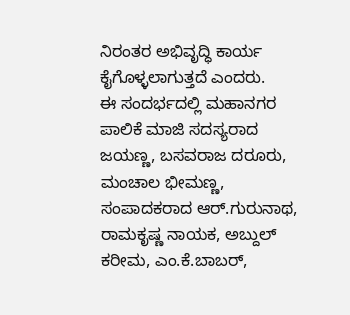ನಿರಂತರ ಅಭಿವೃದ್ಧಿ ಕಾರ್ಯ ಕೈಗೊಳ್ಳಲಾಗುತ್ತದೆ ಎಂದರು.
ಈ ಸಂದರ್ಭದಲ್ಲಿ ಮಹಾನಗರ ಪಾಲಿಕೆ ಮಾಜಿ ಸದಸ್ಯರಾದ ಜಯಣ್ಣ, ಬಸವರಾಜ ದರೂರು, ಮಂಚಾಲ ಭೀಮಣ್ಣ, ಸಂಪಾದಕರಾದ ಆರ್.ಗುರುನಾಥ, ರಾಮಕೃಷ್ಣ ನಾಯಕ, ಅಬ್ದುಲ್ ಕರೀಮ, ಎಂ.ಕೆ.ಬಾಬರ್,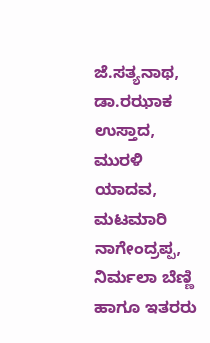ಜೆ.ಸತ್ಯನಾಥ, ಡಾ.ರಝಾಕ ಉಸ್ತಾದ, ಮುರಳಿ ಯಾದವ, ಮಟಮಾರಿ ನಾಗೇಂದ್ರಪ್ಪ, ನಿರ್ಮಲಾ ಬೆಣ್ಣಿ ಹಾಗೂ ಇತರರು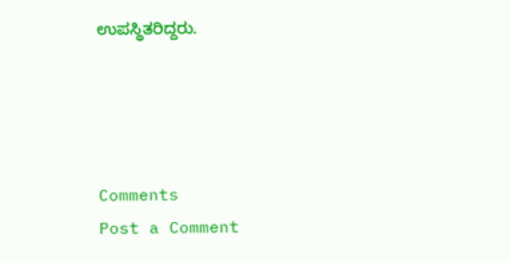ಉಪಸ್ಥಿತರಿದ್ದರು.




Comments
Post a Comment